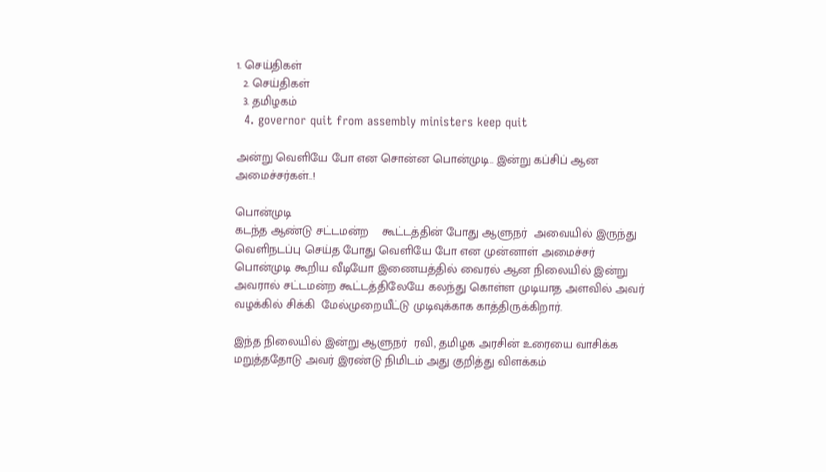1. செய்திகள்
  2. செய்திகள்
  3. த‌மிழக‌ம்
  4. governor quit from assembly ministers keep quit

அன்று வெளியே போ என சொன்ன பொன்முடி.. இன்று கப்சிப் ஆன அமைச்சர்கள்..!

பொன்முடி
கடந்த ஆண்டு சட்டமன்ற    கூட்டத்தின் போது ஆளுநர்  அவையில் இருந்து வெளிநடப்பு செய்த போது வெளியே போ என முன்னாள் அமைச்சர் பொன்முடி கூறிய வீடியோ இணையத்தில் வைரல் ஆன நிலையில் இன்று அவரால் சட்டமன்ற கூட்டத்திலேயே கலந்து கொள்ள முடியாத அளவில் அவர் வழக்கில் சிக்கி  மேல்முறையீட்டு முடிவுக்காக காத்திருக்கிறார்.

இந்த நிலையில் இன்று ஆளுநர்  ரவி, தமிழக அரசின் உரையை வாசிக்க மறுத்ததோடு அவர் இரண்டு நிமிடம் அது குறித்து விளக்கம்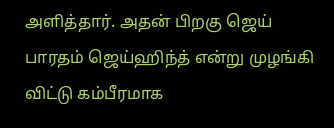அளித்தார். அதன் பிறகு ஜெய் பாரதம் ஜெய்ஹிந்த் என்று முழங்கி விட்டு கம்பீரமாக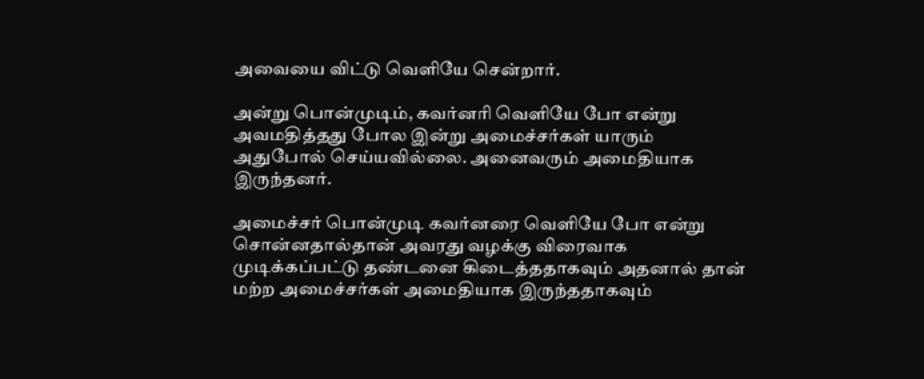அவையை விட்டு வெளியே சென்றார்.

அன்று பொன்முடிம், கவர்னரி வெளியே போ என்று அவமதித்தது போல இன்று அமைச்சர்கள் யாரும் அதுபோல் செய்யவில்லை. அனைவரும் அமைதியாக இருந்தனர்.

அமைச்சர் பொன்முடி கவர்னரை வெளியே போ என்று சொன்னதால்தான் அவரது வழக்கு விரைவாக முடிக்கப்பட்டு தண்டனை கிடைத்ததாகவும் அதனால் தான் மற்ற அமைச்சர்கள் அமைதியாக இருந்ததாகவும்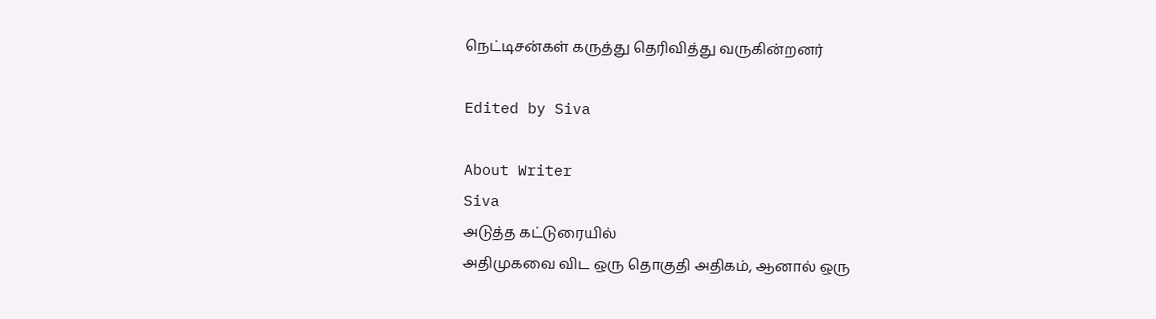நெட்டிசன்கள் கருத்து தெரிவித்து வருகின்றனர்

Edited by Siva

About Writer
Siva
அடுத்த கட்டுரையில்
அதிமுகவை விட ஒரு தொகுதி அதிகம், ஆனால் ஒரு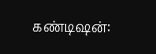கண்டிஷன்: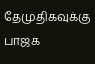தேமுதிகவுக்கு பாஜக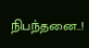நிபந்தனை..!